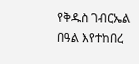የቅዱስ ገብርኤል በዓል እየተከበረ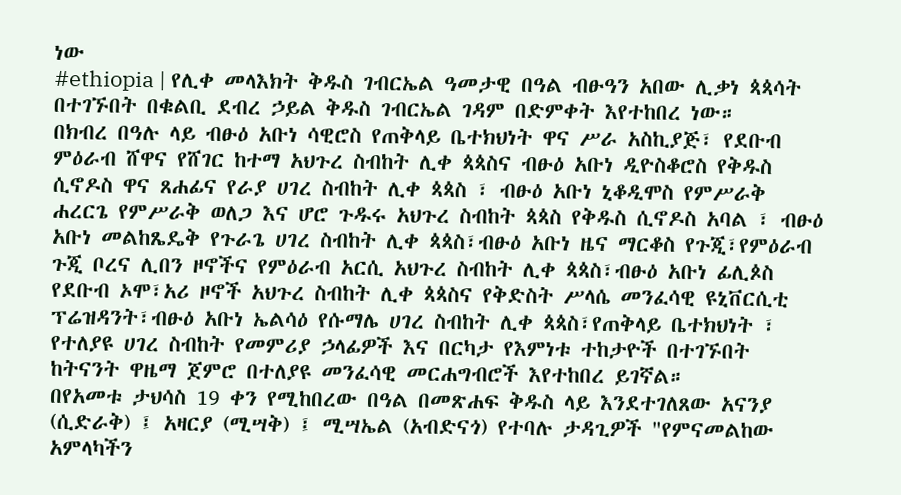ነው
#ethiopia | የሊቀ መላእክት ቅዱስ ገብርኤል ዓመታዊ በዓል ብፁዓን አበው ሊቃነ ጳጳሳት በተገኙበት በቁልቢ ደብረ ኃይል ቅዱስ ገብርኤል ገዳም በድምቀት እየተከበረ ነው።
በክብረ በዓሉ ላይ ብፁዕ አቡነ ሳዊሮስ የጠቅላይ ቤተክህነት ዋና ሥራ አስኪያጅ፣ የደቡብ ምዕራብ ሸዋና የሸገር ከተማ አህጉረ ስብከት ሊቀ ጳጳስና ብፁዕ አቡነ ዲዮስቆሮስ የቅዱስ ሲኖዶስ ዋና ጸሐፊና የራያ ሀገረ ስብከት ሊቀ ጳጳስ ፣ ብፁዕ አቡነ ኒቆዲሞስ የምሥራቅ ሐረርጌ የምሥራቅ ወለጋ እና ሆሮ ጉዱሩ አህጉረ ስብከት ጳጳስ የቅዱስ ሲኖዶስ አባል ፣ ብፁዕ አቡነ መልከጼዴቅ የጉራጌ ሀገረ ስብከት ሊቀ ጳጳስ፣ብፁዕ አቡነ ዜና ማርቆስ የጉጂ፣የምዕራብ ጉጂ ቦረና ሊበን ዞኖችና የምዕራብ አርሲ አህጉረ ስብከት ሊቀ ጳጳስ፣ብፁዕ አቡነ ፊሊጶስ የደቡብ ኦሞ፣አሪ ዞኖች አህጉረ ስብከት ሊቀ ጳጳስና የቅድስት ሥላሴ መንፈሳዊ ዩኒቨርሲቲ ፕሬዝዳንት፣ብፁዕ አቡነ ኤልሳዕ የሱማሌ ሀገረ ስብከት ሊቀ ጳጳስ፣የጠቅላይ ቤተክህነት ፣ የተለያዩ ሀገረ ስብከት የመምሪያ ኃላፊዎች እና በርካታ የእምነቱ ተከታዮች በተገኙበት ከትናንት ዋዜማ ጀምሮ በተለያዩ መንፈሳዊ መርሐግብሮች እየተከበረ ይገኛል።
በየአመቱ ታህሳስ 19 ቀን የሚከበረው በዓል በመጽሐፍ ቅዱስ ላይ እንደተገለጸው አናንያ (ሲድራቅ) ፤ አዛርያ (ሚሣቅ) ፤ ሚሣኤል (አብድናጎ) የተባሉ ታዳጊዎች "የምናመልከው አምላካችን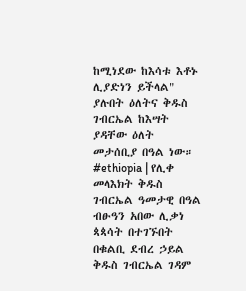ከሚነደው ከእሳቱ እቶኑ ሊያድነን ይችላል" ያሉበት ዕለትና ቅዱስ ገብርኤል ከእሣት ያዳቸው ዕለት መታሰቢያ በዓል ነው።
#ethiopia | የሊቀ መላእክት ቅዱስ ገብርኤል ዓመታዊ በዓል ብፁዓን አበው ሊቃነ ጳጳሳት በተገኙበት በቁልቢ ደብረ ኃይል ቅዱስ ገብርኤል ገዳም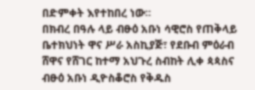በድምቀት እየተከበረ ነው።
በክብረ በዓሉ ላይ ብፁዕ አቡነ ሳዊሮስ የጠቅላይ ቤተክህነት ዋና ሥራ አስኪያጅ፣ የደቡብ ምዕራብ ሸዋና የሸገር ከተማ አህጉረ ስብከት ሊቀ ጳጳስና ብፁዕ አቡነ ዲዮስቆሮስ የቅዱስ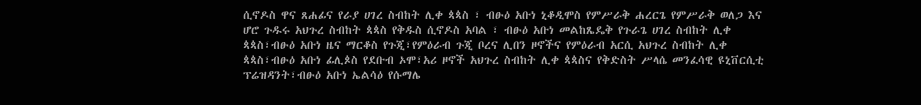ሲኖዶስ ዋና ጸሐፊና የራያ ሀገረ ስብከት ሊቀ ጳጳስ ፣ ብፁዕ አቡነ ኒቆዲሞስ የምሥራቅ ሐረርጌ የምሥራቅ ወለጋ እና ሆሮ ጉዱሩ አህጉረ ስብከት ጳጳስ የቅዱስ ሲኖዶስ አባል ፣ ብፁዕ አቡነ መልከጼዴቅ የጉራጌ ሀገረ ስብከት ሊቀ ጳጳስ፣ብፁዕ አቡነ ዜና ማርቆስ የጉጂ፣የምዕራብ ጉጂ ቦረና ሊበን ዞኖችና የምዕራብ አርሲ አህጉረ ስብከት ሊቀ ጳጳስ፣ብፁዕ አቡነ ፊሊጶስ የደቡብ ኦሞ፣አሪ ዞኖች አህጉረ ስብከት ሊቀ ጳጳስና የቅድስት ሥላሴ መንፈሳዊ ዩኒቨርሲቲ ፕሬዝዳንት፣ብፁዕ አቡነ ኤልሳዕ የሱማሌ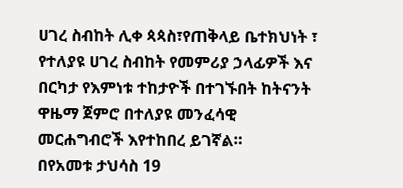ሀገረ ስብከት ሊቀ ጳጳስ፣የጠቅላይ ቤተክህነት ፣ የተለያዩ ሀገረ ስብከት የመምሪያ ኃላፊዎች እና በርካታ የእምነቱ ተከታዮች በተገኙበት ከትናንት ዋዜማ ጀምሮ በተለያዩ መንፈሳዊ መርሐግብሮች እየተከበረ ይገኛል።
በየአመቱ ታህሳስ 19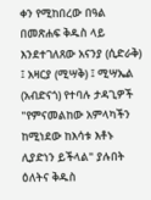ቀን የሚከበረው በዓል በመጽሐፍ ቅዱስ ላይ እንደተገለጸው አናንያ (ሲድራቅ) ፤ አዛርያ (ሚሣቅ) ፤ ሚሣኤል (አብድናጎ) የተባሉ ታዳጊዎች "የምናመልከው አምላካችን ከሚነደው ከእሳቱ እቶኑ ሊያድነን ይችላል" ያሉበት ዕለትና ቅዱስ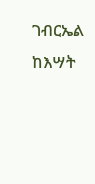ገብርኤል ከእሣት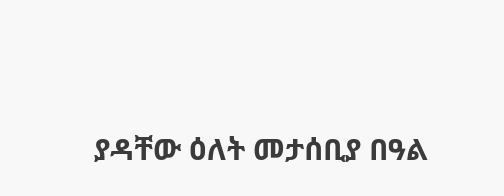ያዳቸው ዕለት መታሰቢያ በዓል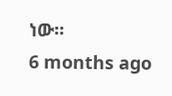ነው።
6 months ago